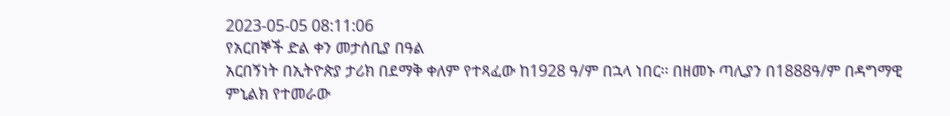2023-05-05 08:11:06
የአርበኞች ድል ቀን መታሰቢያ በዓል
አርበኝነት በኢትዮጵያ ታሪክ በደማቅ ቀለም የተጻፈው ከ1928 ዓ/ም በኋላ ነበር፡፡ በዘመኑ ጣሊያን በ1888ዓ/ም በዳግማዊ ምኒልክ የተመራው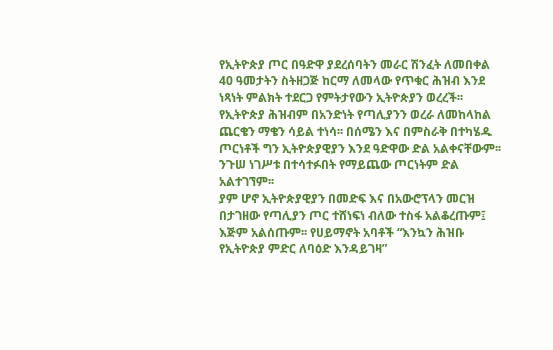የኢትዮጵያ ጦር በዓድዋ ያደረሰባትን መራር ሽንፈት ለመበቀል 40 ዓመታትን ስትዘጋጅ ከርማ ለመላው የጥቁር ሕዝብ እንደ ነጻነት ምልክት ተደርጋ የምትታየውን ኢትዮጵያን ወረረች፡፡
የኢትዮጵያ ሕዝብም በአንድነት የጣሊያንን ወረራ ለመከላከል ጨርቄን ማቄን ሳይል ተነሳ፡፡ በሰሜን እና በምስራቅ በተካሄዱ ጦርነቶች ግን ኢትዮጵያዊያን እንደ ዓድዋው ድል አልቀናቸውም፡፡ ንጉሠ ነገሥቱ በተሳተፉበት የማይጨው ጦርነትም ድል አልተገኘም፡፡
ያም ሆኖ ኢትዮጵያዊያን በመድፍ እና በአውሮፕላን መርዝ በታገዘው የጣሊያን ጦር ተሸነፍነ ብለው ተስፋ አልቆረጡም፤ እጅም አልሰጡም፡፡ የሀይማኖት አባቶች “እንኳን ሕዝቡ የኢትዮጵያ ምድር ለባዕድ እንዳይገዛ”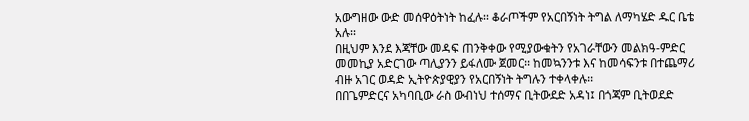አውግዘው ውድ መሰዋዕትነት ከፈሉ፡፡ ቆራጦችም የአርበኝነት ትግል ለማካሄድ ዱር ቤቴ አሉ፡፡
በዚህም እንደ እጃቸው መዳፍ ጠንቅቀው የሚያውቁትን የአገራቸውን መልክዓ-ምድር መመኪያ አድርገው ጣሊያንን ይፋለሙ ጀመር፡፡ ከመኳንንቱ እና ከመሳፍንቱ በተጨማሪ ብዙ አገር ወዳድ ኢትዮጵያዊያን የአርበኝነት ትግሉን ተቀላቀሉ፡፡
በበጌምድርና አካባቢው ራስ ውብነህ ተሰማና ቢትውደድ አዳነ፤ በጎጃም ቢትወደድ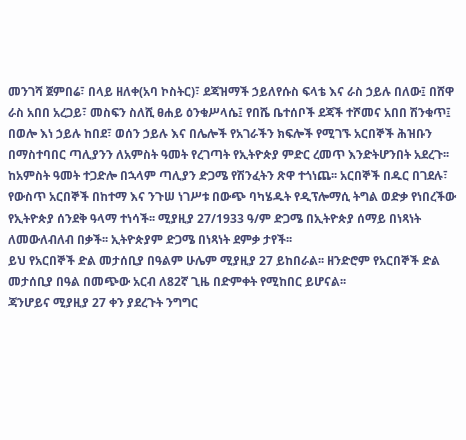መንገሻ ጀምበሬ፣ በላይ ዘለቀ(አባ ኮስትር)፣ ደጃዝማች ኃይለየሱስ ፍላቴ እና ራስ ኃይሉ በለው፤ በሸዋ ራስ አበበ አረጋይ፣ መስፍን ስለሺ ፀሐይ ዕንቁሥላሴ፤ የበሼ ቤተሰቦች ደጃች ተሾመና አበበ ሽንቁጥ፤ በወሎ እነ ኃይሉ ከበደ፣ ወሰን ኃይሉ እና በሌሎች የአገራችን ክፍሎች የሚገኙ አርበኞች ሕዝቡን በማስተባበር ጣሊያንን ለአምስት ዓመት የረገጣት የኢትዮጵያ ምድር ረመጥ እንድትሆንበት አደረጉ፡፡
ከአምስት ዓመት ተጋድሎ በኋላም ጣሊያን ድጋሜ የሽንፈትን ጽዋ ተጎነጨ፡፡ አርበኞች በዱር በገደሉ፣ የውስጥ አርበኞች በከተማ እና ንጉሠ ነገሥቱ በውጭ ባካሄዱት የዲፕሎማሲ ትግል ወድቃ የነበረችው የኢትዮጵያ ሰንደቅ ዓላማ ተነሳች፡፡ ሚያዚያ 27/1933 ዓ/ም ድጋሜ በኢትዮጵያ ሰማይ በነጻነት ለመውለብለብ በቃች፡፡ ኢትዮጵያም ድጋሜ በነጻነት ደምቃ ታየች፡፡
ይህ የአርበኞች ድል መታሰቢያ በዓልም ሁሌም ሚያዚያ 27 ይከበራል፡፡ ዘንድሮም የአርበኞች ድል መታሰቢያ በዓል በመጭው አርብ ለ82ኛ ጊዜ በድምቀት የሚከበር ይሆናል፡፡
ጃንሆይና ሚያዚያ 27 ቀን ያደረጉት ንግግር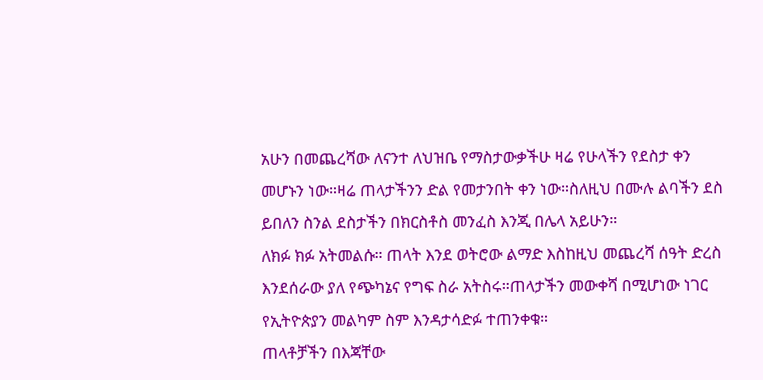አሁን በመጨረሻው ለናንተ ለህዝቤ የማስታውቃችሁ ዛሬ የሁላችን የደስታ ቀን መሆኑን ነው።ዛሬ ጠላታችንን ድል የመታንበት ቀን ነው።ስለዚህ በሙሉ ልባችን ደስ ይበለን ስንል ደስታችን በክርስቶስ መንፈስ እንጂ በሌላ አይሁን።
ለክፉ ክፉ አትመልሱ። ጠላት እንደ ወትሮው ልማድ እስከዚህ መጨረሻ ሰዓት ድረስ እንደሰራው ያለ የጭካኔና የግፍ ስራ አትስሩ።ጠላታችን መውቀሻ በሚሆነው ነገር የኢትዮጵያን መልካም ስም እንዳታሳድፉ ተጠንቀቁ።
ጠላቶቻችን በእጃቸው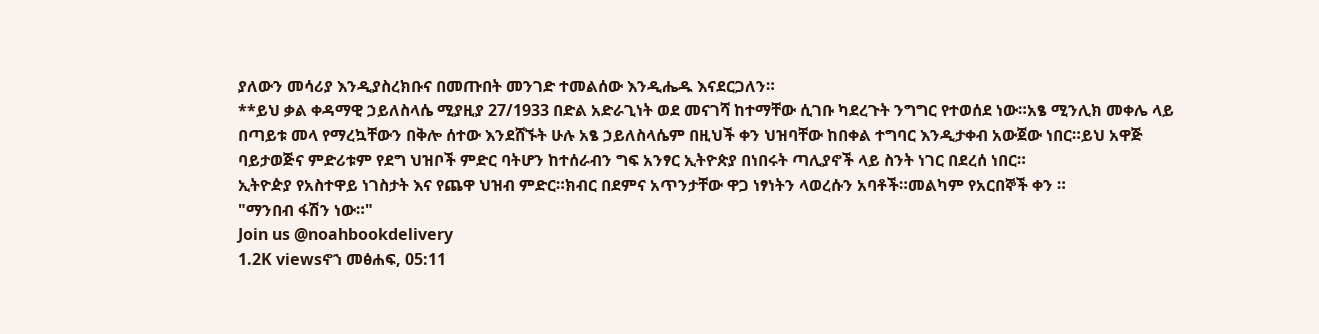ያለውን መሳሪያ እንዲያስረክቡና በመጡበት መንገድ ተመልሰው እንዲሔዱ እናደርጋለን።
**ይህ ቃል ቀዳማዊ ኃይለስላሴ ሚያዚያ 27/1933 በድል አድራጊነት ወደ መናገሻ ከተማቸው ሲገቡ ካደረጉት ንግግር የተወሰደ ነው።አፄ ሚንሊክ መቀሌ ላይ በጣይቱ መላ የማረኳቸውን በቅሎ ሰተው እንደሸኙት ሁሉ አፄ ኃይለስላሴም በዚህች ቀን ህዝባቸው ከበቀል ተግባር እንዲታቀብ አውጀው ነበር።ይህ አዋጅ ባይታወጅና ምድሪቱም የደግ ህዝቦች ምድር ባትሆን ከተሰራብን ግፍ አንፃር ኢትዮጵያ በነበሩት ጣሊያኖች ላይ ስንት ነገር በደረሰ ነበር።
ኢትዮዽያ የአስተዋይ ነገስታት እና የጨዋ ህዝብ ምድር።ክብር በደምና አጥንታቸው ዋጋ ነፃነትን ላወረሱን አባቶች።መልካም የአርበኞች ቀን ።
"ማንበብ ፋሽን ነው።"
Join us @noahbookdelivery
1.2K viewsኖኀ መፅሐፍ, 05:11